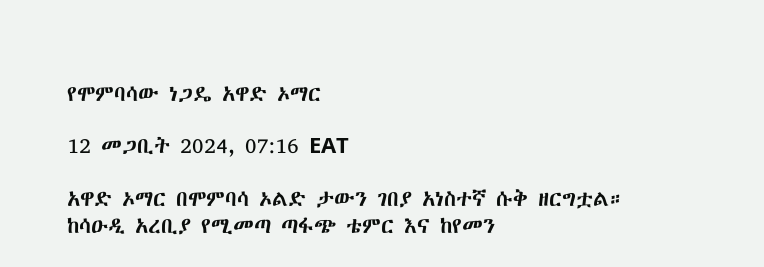የሞምባሳው ነጋዴ አዋድ ኦማር

12 መጋቢት 2024, 07:16 EAT

አዋድ ኦማር በሞምባሳ ኦልድ ታውን ገበያ አነስተኛ ሱቅ ዘርግቷል። ከሳዑዲ አረቢያ የሚመጣ ጣፋጭ ቴምር እና ከየመን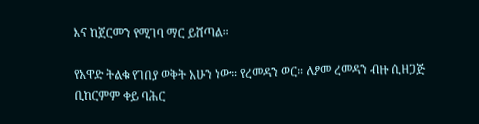እና ከጀርመን የሚገባ ማር ይሸጣል።

የአዋድ ትልቁ የገበያ ወቅት አሁን ነው። የረመዳን ወር። ለፆመ ረመዳን ብዙ ሲዘጋጅ ቢከርምም ቀይ ባሕር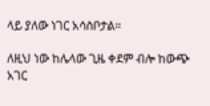ላይ ያለው ነገር አሳስቦታል።

ለዚህ ነው ከሌላው ጊዜ ቀደም ብሎ ከውጭ አገር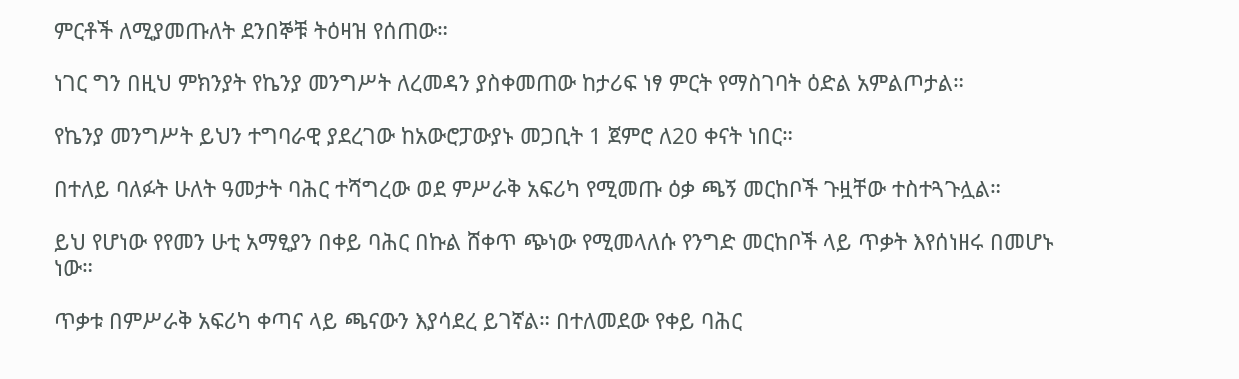ምርቶች ለሚያመጡለት ደንበኞቹ ትዕዛዝ የሰጠው።

ነገር ግን በዚህ ምክንያት የኬንያ መንግሥት ለረመዳን ያስቀመጠው ከታሪፍ ነፃ ምርት የማስገባት ዕድል አምልጦታል።

የኬንያ መንግሥት ይህን ተግባራዊ ያደረገው ከአውሮፓውያኑ መጋቢት 1 ጀምሮ ለ20 ቀናት ነበር።

በተለይ ባለፉት ሁለት ዓመታት ባሕር ተሻግረው ወደ ምሥራቅ አፍሪካ የሚመጡ ዕቃ ጫኝ መርከቦች ጉዟቸው ተስተጓጉሏል።

ይህ የሆነው የየመን ሁቲ አማፂያን በቀይ ባሕር በኩል ሸቀጥ ጭነው የሚመላለሱ የንግድ መርከቦች ላይ ጥቃት እየሰነዘሩ በመሆኑ ነው።

ጥቃቱ በምሥራቅ አፍሪካ ቀጣና ላይ ጫናውን እያሳደረ ይገኛል። በተለመደው የቀይ ባሕር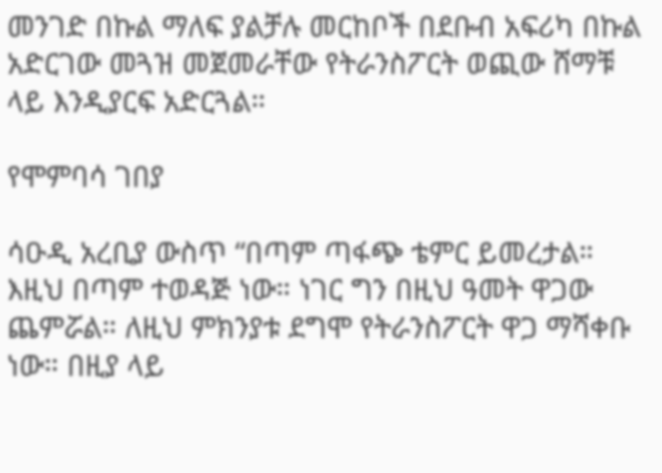መንገድ በኩል ማለፍ ያልቻሉ መርከቦች በደቡብ አፍሪካ በኩል አድርገው መጓዝ መጀመራቸው የትራንስፖርት ወጪው ሸማቹ ላይ እንዲያርፍ አድርጓል።

የሞምባሳ ገበያ

ሳዑዲ አረቢያ ውስጥ “በጣም ጣፋጭ ቴምር ይመረታል። እዚህ በጣም ተወዳጅ ነው። ነገር ግን በዚህ ዓመት ዋጋው ጨምሯል። ለዚህ ምክንያቱ ደግሞ የትራንስፖርት ዋጋ ማሻቀቡ ነው። በዚያ ላይ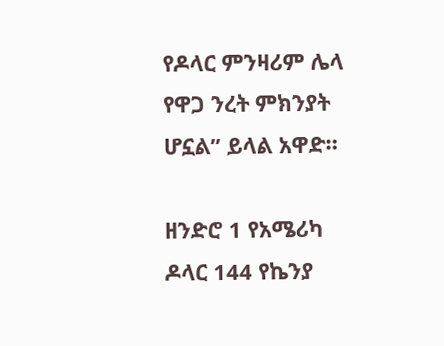የዶላር ምንዛሪም ሌላ የዋጋ ንረት ምክንያት ሆኗል” ይላል አዋድ።

ዘንድሮ 1 የአሜሪካ ዶላር 144 የኬንያ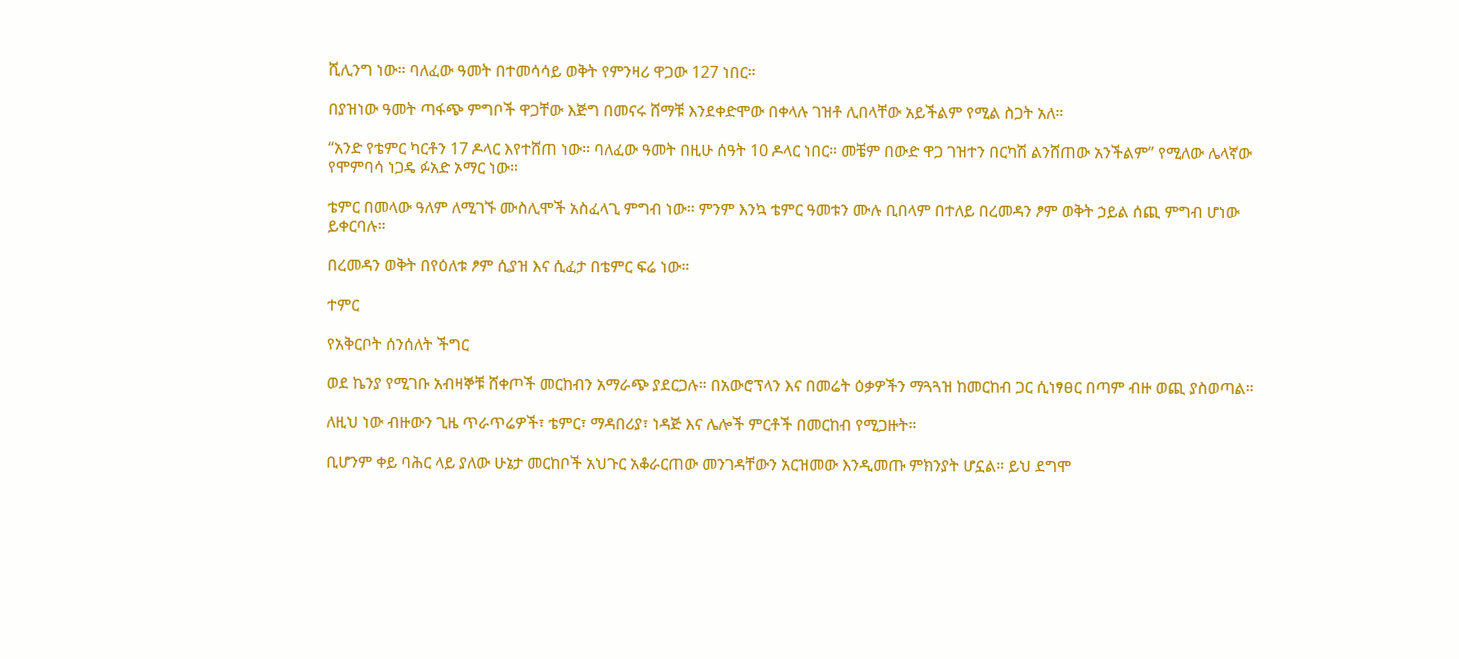ሺሊንግ ነው። ባለፈው ዓመት በተመሳሳይ ወቅት የምንዛሪ ዋጋው 127 ነበር።

በያዝነው ዓመት ጣፋጭ ምግቦች ዋጋቸው እጅግ በመናሩ ሸማቹ እንደቀድሞው በቀላሉ ገዝቶ ሊበላቸው አይችልም የሚል ስጋት አለ።

“አንድ የቴምር ካርቶን 17 ዶላር እየተሸጠ ነው። ባለፈው ዓመት በዚሁ ሰዓት 10 ዶላር ነበር። መቼም በውድ ዋጋ ገዝተን በርካሽ ልንሸጠው አንችልም” የሚለው ሌላኛው የሞምባሳ ነጋዴ ፉአድ ኦማር ነው።

ቴምር በመላው ዓለም ለሚገኙ ሙስሊሞች አስፈላጊ ምግብ ነው። ምንም እንኳ ቴምር ዓመቱን ሙሉ ቢበላም በተለይ በረመዳን ፆም ወቅት ኃይል ሰጪ ምግብ ሆነው ይቀርባሉ።

በረመዳን ወቅት በየዕለቱ ፆም ሲያዝ እና ሲፈታ በቴምር ፍሬ ነው።

ተምር

የአቅርቦት ሰንሰለት ችግር

ወደ ኬንያ የሚገቡ አብዛኞቹ ሸቀጦች መርከብን አማራጭ ያደርጋሉ። በአውሮፕላን እና በመሬት ዕቃዎችን ማጓጓዝ ከመርከብ ጋር ሲነፃፀር በጣም ብዙ ወጪ ያስወጣል።

ለዚህ ነው ብዙውን ጊዜ ጥራጥሬዎች፣ ቴምር፣ ማዳበሪያ፣ ነዳጅ እና ሌሎች ምርቶች በመርከብ የሚጋዙት።

ቢሆንም ቀይ ባሕር ላይ ያለው ሁኔታ መርከቦች አህጉር አቆራርጠው መንገዳቸውን አርዝመው እንዲመጡ ምክንያት ሆኗል። ይህ ደግሞ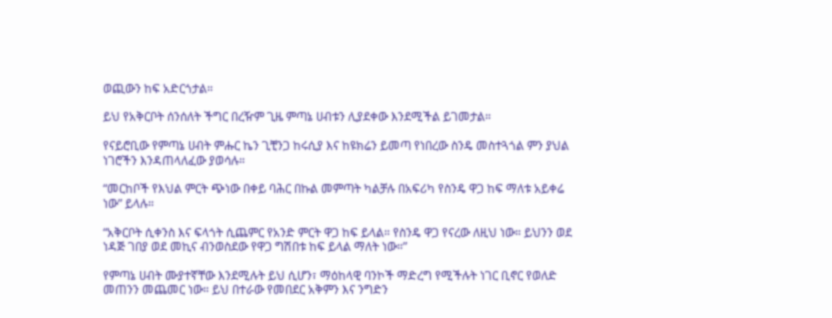ወጪውን ከፍ አድርጎታል።

ይህ የአቅርቦት ሰንሰለት ችግር በረዥም ጊዜ ምጣኔ ሀብቱን ሊያደቀው እንደሚችል ይገመታል።

የናይሮቢው የምጣኔ ሀብት ምሑር ኬን ጊቺንጋ ከሩሲያ እና ከዩክሬን ይመጣ የነበረው ስንዴ መስተጓጎል ምን ያህል ነገሮችን እንዳጠላለፈው ያወሳሉ።

“መርከቦች የእህል ምርት ጭነው በቀይ ባሕር በኩል መምጣት ካልቻሉ በአፍሪካ የስንዴ ዋጋ ከፍ ማለቱ አይቀሬ ነው” ይላሉ።

“አቅርቦት ሲቀንስ እና ፍላጎት ሲጨምር የአንድ ምርት ዋጋ ከፍ ይላል። የስንዴ ዋጋ የናረው ለዚህ ነው። ይህንን ወደ ነዳጅ ገበያ ወደ መኪና ብንወስደው የዋጋ ግሽበቱ ከፍ ይላል ማለት ነው።”

የምጣኔ ሀብት ሙያተኛቸው እንደሚሉት ይህ ሲሆን፣ ማዕከላዊ ባንኮች ማድረግ የሚችሉት ነገር ቢኖር የወለድ መጠንን መጨመር ነው። ይህ በተራው የመበደር አቅምን እና ንግድን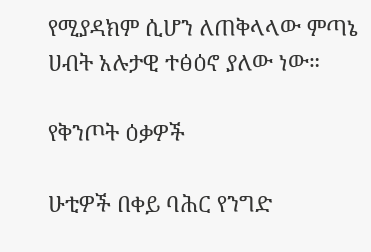የሚያዳክም ሲሆን ለጠቅላላው ምጣኔ ሀብት አሉታዊ ተፅዕኖ ያለው ነው።

የቅንጦት ዕቃዎች

ሁቲዎች በቀይ ባሕር የንግድ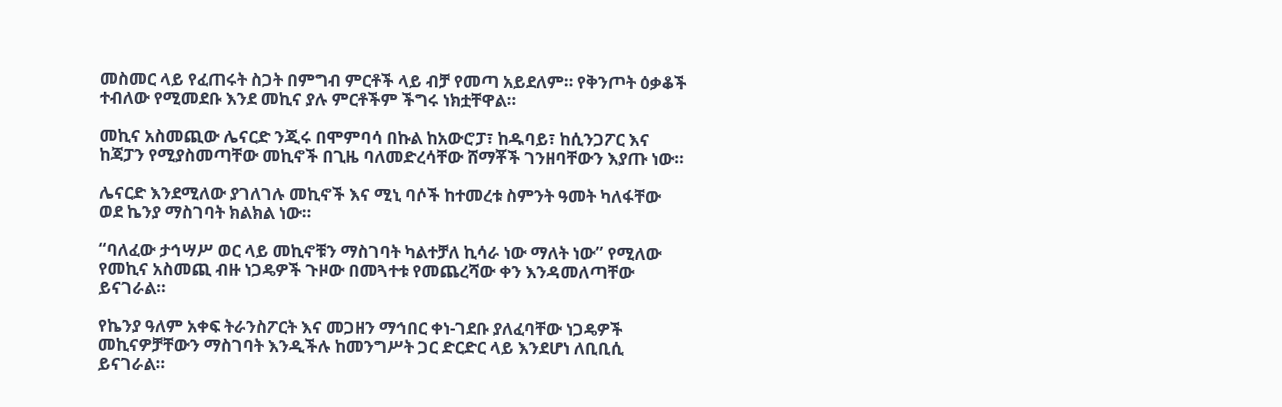መስመር ላይ የፈጠሩት ስጋት በምግብ ምርቶች ላይ ብቻ የመጣ አይደለም። የቅንጦት ዕቃቆች ተብለው የሚመደቡ እንደ መኪና ያሉ ምርቶችም ችግሩ ነክቷቸዋል።

መኪና አስመጪው ሌናርድ ንጂሩ በሞምባሳ በኩል ከአውሮፓ፣ ከዱባይ፣ ከሲንጋፖር እና ከጃፓን የሚያስመጣቸው መኪኖች በጊዜ ባለመድረሳቸው ሸማቾች ገንዘባቸውን እያጡ ነው።

ሌናርድ እንደሚለው ያገለገሉ መኪኖች እና ሚኒ ባሶች ከተመረቱ ስምንት ዓመት ካለፋቸው ወደ ኬንያ ማስገባት ክልክል ነው።

“ባለፈው ታኅሣሥ ወር ላይ መኪኖቹን ማስገባት ካልተቻለ ኪሳራ ነው ማለት ነው” የሚለው የመኪና አስመጪ ብዙ ነጋዴዎች ጉዞው በመጓተቱ የመጨረሻው ቀን እንዳመለጣቸው ይናገራል።

የኬንያ ዓለም አቀፍ ትራንስፖርት እና መጋዘን ማኅበር ቀነ-ገደቡ ያለፈባቸው ነጋዴዎች መኪናዎቻቸውን ማስገባት እንዲችሉ ከመንግሥት ጋር ድርድር ላይ እንደሆነ ለቢቢሲ ይናገራል።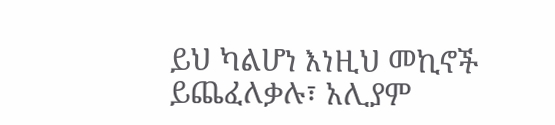ይህ ካልሆነ እነዚህ መኪኖች ይጨፈለቃሉ፣ አሊያም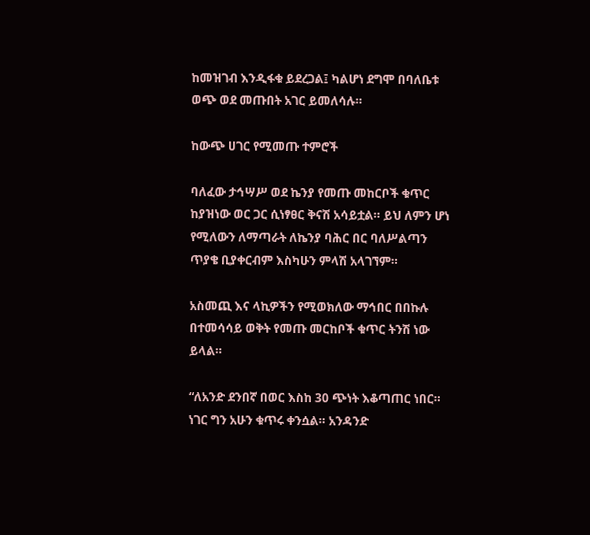ከመዝገብ እንዲፋቁ ይደረጋል፤ ካልሆነ ደግሞ በባለቤቱ ወጭ ወደ መጡበት አገር ይመለሳሉ።

ከውጭ ሀገር የሚመጡ ተምሮች

ባለፈው ታኅሣሥ ወደ ኬንያ የመጡ መከርቦች ቁጥር ከያዝነው ወር ጋር ሲነፃፀር ቅናሽ አሳይቷል። ይህ ለምን ሆነ የሚለውን ለማጣራት ለኬንያ ባሕር በር ባለሥልጣን ጥያቄ ቢያቀርብም እስካሁን ምላሽ አላገኘም።

አስመጪ እና ላኪዎችን የሚወክለው ማኅበር በበኩሉ በተመሳሳይ ወቅት የመጡ መርከቦች ቁጥር ትንሽ ነው ይላል።

“ለአንድ ደንበኛ በወር እስከ 30 ጭነት እቆጣጠር ነበር። ነገር ግን አሁን ቁጥሩ ቀንሷል። አንዳንድ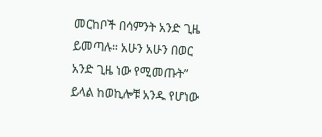መርከቦች በሳምንት አንድ ጊዜ ይመጣሉ። አሁን አሁን በወር አንድ ጊዜ ነው የሚመጡት” ይላል ከወኪሎቹ አንዱ የሆነው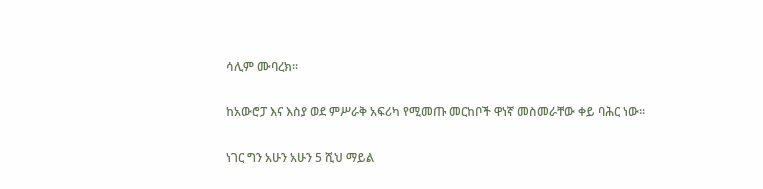ሳሊም ሙባረክ።

ከአውሮፓ እና እስያ ወደ ምሥራቅ አፍሪካ የሚመጡ መርከቦች ዋነኛ መስመራቸው ቀይ ባሕር ነው።

ነገር ግን አሁን አሁን 5 ሺህ ማይል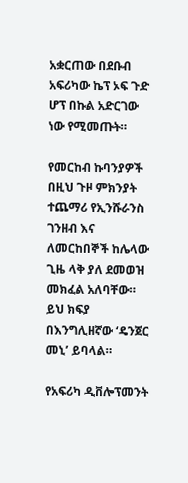አቋርጠው በደቡብ አፍሪካው ኬፕ ኦፍ ጉድ ሆፕ በኩል አድርገው ነው የሚመጡት።

የመርከብ ኩባንያዎች በዚህ ጉዞ ምክንያት ተጨማሪ የኢንሹራንስ ገንዘብ እና ለመርከበኞች ከሌላው ጊዜ ላቅ ያለ ደመወዝ መክፈል አለባቸው። ይህ ክፍያ በእንግሊዘኛው ‘ዴንጀር መኒ’ ይባላል።

የአፍሪካ ዲቨሎፕመንት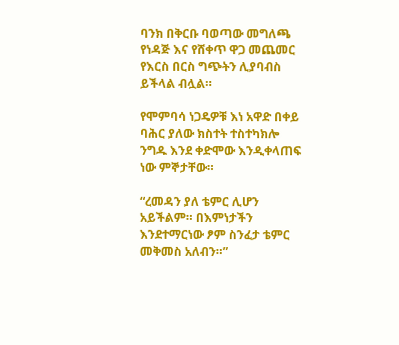ባንክ በቅርቡ ባወጣው መግለጫ የነዳጅ እና የሸቀጥ ዋጋ መጨመር የእርስ በርስ ግጭትን ሊያባብስ ይችላል ብሏል።

የሞምባሳ ነጋዴዎቹ እነ አዋድ በቀይ ባሕር ያለው ክስተት ተስተካክሎ ንግዱ እንደ ቀድሞው እንዲቀላጠፍ ነው ምኞታቸው።

“ረመዳን ያለ ቴምር ሊሆን አይችልም። በእምነታችን እንደተማርነው ፆም ስንፈታ ቴምር መቅመስ አለብን።”